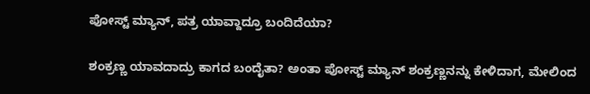ಪೋಸ್ಟ್ ಮ್ಯಾನ್, ಪತ್ರ ಯಾವ್ದಾದ್ರೂ ಬಂದಿದೆಯಾ?

ಶಂಕ್ರಣ್ಣ ಯಾವದಾದ್ರು ಕಾಗದ ಬಂದೈತಾ? ಅಂತಾ ಪೋಸ್ಟ್ ಮ್ಯಾನ್ ಶಂಕ್ರಣ್ಣನನ್ನು ಕೇಳಿದಾಗ, ಮೇಲಿಂದ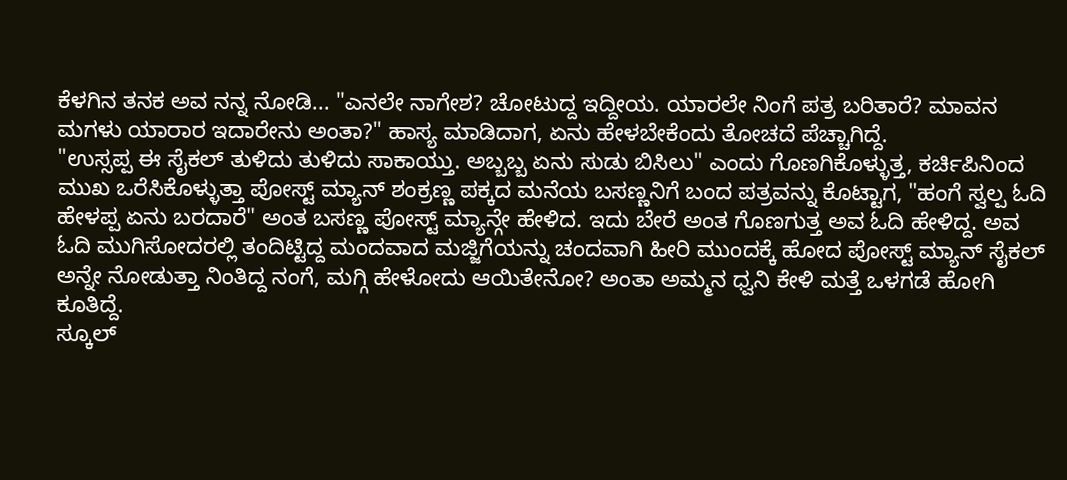ಕೆಳಗಿನ ತನಕ ಅವ ನನ್ನ ನೋಡಿ... "ಎನಲೇ ನಾಗೇಶ? ಚೋಟುದ್ದ ಇದ್ದೀಯ. ಯಾರಲೇ ನಿಂಗೆ ಪತ್ರ ಬರಿತಾರೆ? ಮಾವನ ಮಗಳು ಯಾರಾರ ಇದಾರೇನು ಅಂತಾ?" ಹಾಸ್ಯ ಮಾಡಿದಾಗ, ಏನು ಹೇಳಬೇಕೆಂದು ತೋಚದೆ ಪೆಚ್ಚಾಗಿದ್ದೆ.
"ಉಸ್ಸಪ್ಪ ಈ ಸೈಕಲ್ ತುಳಿದು ತುಳಿದು ಸಾಕಾಯ್ತು. ಅಬ್ಬಬ್ಬ ಏನು ಸುಡು ಬಿಸಿಲು" ಎಂದು ಗೊಣಗಿಕೊಳ್ಳುತ್ತ, ಕರ್ಚಿಪಿನಿಂದ ಮುಖ ಒರೆಸಿಕೊಳ್ಳುತ್ತಾ ಪೋಸ್ಟ್ ಮ್ಯಾನ್ ಶಂಕ್ರಣ್ಣ ಪಕ್ಕದ ಮನೆಯ ಬಸಣ್ಣನಿಗೆ ಬಂದ ಪತ್ರವನ್ನು ಕೊಟ್ಟಾಗ, "ಹಂಗೆ ಸ್ವಲ್ಪ ಓದಿ ಹೇಳಪ್ಪ ಏನು ಬರದಾರೆ" ಅಂತ ಬಸಣ್ಣ ಪೋಸ್ಟ್ ಮ್ಯಾನ್ಗೇ ಹೇಳಿದ. ಇದು ಬೇರೆ ಅಂತ ಗೊಣಗುತ್ತ ಅವ ಓದಿ ಹೇಳಿದ್ದ. ಅವ ಓದಿ ಮುಗಿಸೋದರಲ್ಲಿ ತಂದಿಟ್ಟಿದ್ದ ಮಂದವಾದ ಮಜ್ಜಿಗೆಯನ್ನು ಚಂದವಾಗಿ ಹೀರಿ ಮುಂದಕ್ಕೆ ಹೋದ ಪೋಸ್ಟ್ ಮ್ಯಾನ್ ಸೈಕಲ್ ಅನ್ನೇ ನೋಡುತ್ತಾ ನಿಂತಿದ್ದ ನಂಗೆ, ಮಗ್ಗಿ ಹೇಳೋದು ಆಯಿತೇನೋ? ಅಂತಾ ಅಮ್ಮನ ಧ್ವನಿ ಕೇಳಿ ಮತ್ತೆ ಒಳಗಡೆ ಹೋಗಿ ಕೂತಿದ್ದೆ.
ಸ್ಕೂಲ್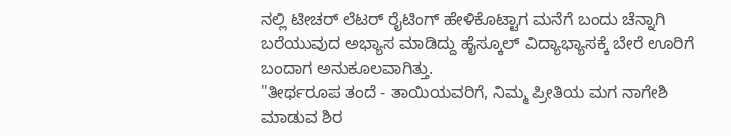ನಲ್ಲಿ ಟೀಚರ್ ಲೆಟರ್ ರೈಟಿಂಗ್ ಹೇಳಿಕೊಟ್ಟಾಗ ಮನೆಗೆ ಬಂದು ಚೆನ್ನಾಗಿ ಬರೆಯುವುದ ಅಭ್ಯಾಸ ಮಾಡಿದ್ದು ಹೈಸ್ಕೂಲ್ ವಿದ್ಯಾಭ್ಯಾಸಕ್ಕೆ ಬೇರೆ ಊರಿಗೆ ಬಂದಾಗ ಅನುಕೂಲವಾಗಿತ್ತು.
"ತೀರ್ಥರೂಪ ತಂದೆ - ತಾಯಿಯವರಿಗೆ, ನಿಮ್ಮ ಪ್ರೀತಿಯ ಮಗ ನಾಗೇಶಿ ಮಾಡುವ ಶಿರ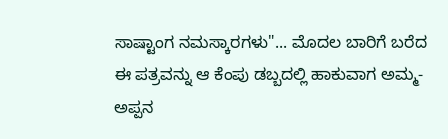ಸಾಷ್ಟಾಂಗ ನಮಸ್ಕಾರಗಳು"... ಮೊದಲ ಬಾರಿಗೆ ಬರೆದ ಈ ಪತ್ರವನ್ನು ಆ ಕೆಂಪು ಡಬ್ಬದಲ್ಲಿ ಹಾಕುವಾಗ ಅಮ್ಮ- ಅಪ್ಪನ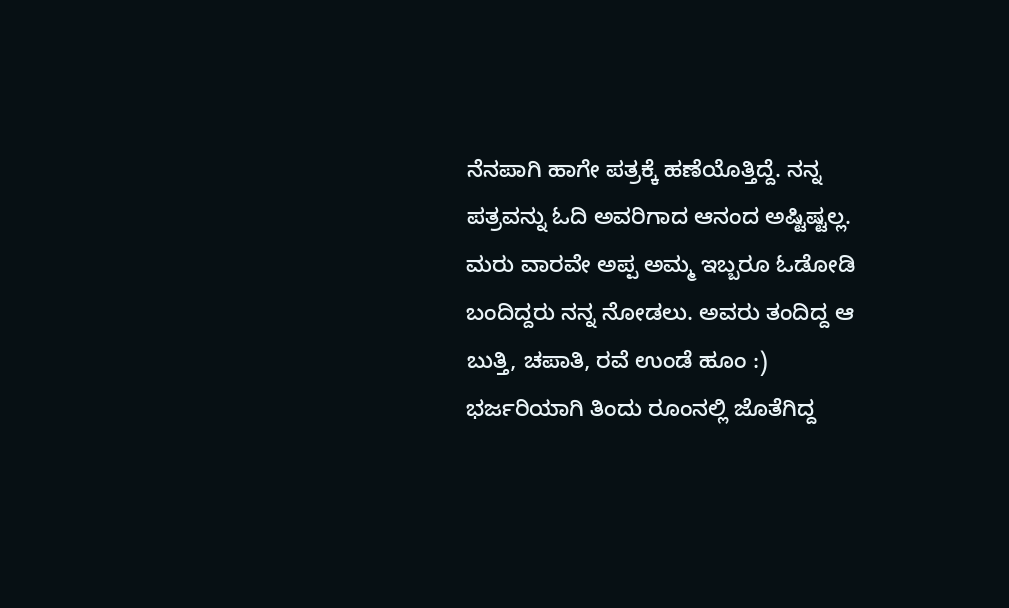ನೆನಪಾಗಿ ಹಾಗೇ ಪತ್ರಕ್ಕೆ ಹಣೆಯೊತ್ತಿದ್ದೆ. ನನ್ನ ಪತ್ರವನ್ನು ಓದಿ ಅವರಿಗಾದ ಆನಂದ ಅಷ್ಟಿಷ್ಟಲ್ಲ. ಮರು ವಾರವೇ ಅಪ್ಪ ಅಮ್ಮ ಇಬ್ಬರೂ ಓಡೋಡಿ ಬಂದಿದ್ದರು ನನ್ನ ನೋಡಲು. ಅವರು ತಂದಿದ್ದ ಆ ಬುತ್ತಿ, ಚಪಾತಿ, ರವೆ ಉಂಡೆ ಹೂಂ :) ಭರ್ಜರಿಯಾಗಿ ತಿಂದು ರೂಂನಲ್ಲಿ ಜೊತೆಗಿದ್ದ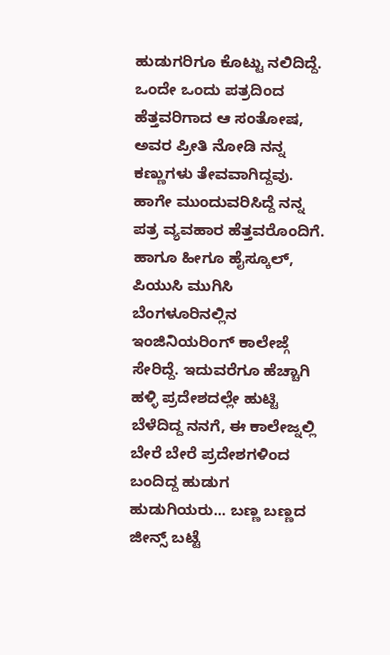ಹುಡುಗರಿಗೂ ಕೊಟ್ಟು ನಲಿದಿದ್ದೆ. ಒಂದೇ ಒಂದು ಪತ್ರದಿಂದ ಹೆತ್ತವರಿಗಾದ ಆ ಸಂತೋಷ, ಅವರ ಪ್ರೀತಿ ನೋಡಿ ನನ್ನ ಕಣ್ಣುಗಳು ತೇವವಾಗಿದ್ದವು. ಹಾಗೇ ಮುಂದುವರಿಸಿದ್ದೆ ನನ್ನ ಪತ್ರ ವ್ಯವಹಾರ ಹೆತ್ತವರೊಂದಿಗೆ.
ಹಾಗೂ ಹೀಗೂ ಹೈಸ್ಕೂಲ್, ಪಿಯುಸಿ ಮುಗಿಸಿ ಬೆಂಗಳೂರಿನಲ್ಲಿನ ಇಂಜಿನಿಯರಿಂಗ್ ಕಾಲೇಜ್ಗೆ ಸೇರಿದ್ದೆ. ಇದುವರೆಗೂ ಹೆಚ್ಚಾಗಿ ಹಳ್ಳಿ ಪ್ರದೇಶದಲ್ಲೇ ಹುಟ್ಟಿ ಬೆಳೆದಿದ್ದ ನನಗೆ, ಈ ಕಾಲೇಜ್ನಲ್ಲಿ ಬೇರೆ ಬೇರೆ ಪ್ರದೇಶಗಳಿಂದ ಬಂದಿದ್ದ ಹುಡುಗ ಹುಡುಗಿಯರು... ಬಣ್ಣ ಬಣ್ಣದ ಜೀನ್ಸ್ ಬಟ್ಟೆ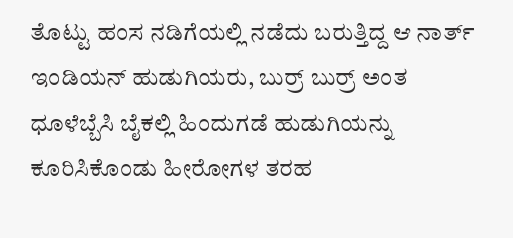ತೊಟ್ಟು ಹಂಸ ನಡಿಗೆಯಲ್ಲಿ ನಡೆದು ಬರುತ್ತಿದ್ದ ಆ ನಾರ್ತ್ ಇಂಡಿಯನ್ ಹುಡುಗಿಯರು, ಬುರ್ರ್ ಬುರ್ರ್ ಅಂತ ಧೂಳೆಬ್ಬೆಸಿ ಬೈಕಲ್ಲಿ ಹಿಂದುಗಡೆ ಹುಡುಗಿಯನ್ನು ಕೂರಿಸಿಕೊಂಡು ಹೀರೋಗಳ ತರಹ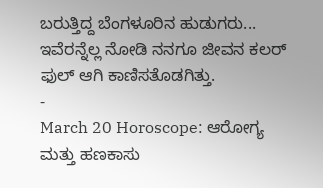ಬರುತ್ತಿದ್ದ ಬೆಂಗಳೂರಿನ ಹುಡುಗರು... ಇವೆರನ್ನೆಲ್ಲ ನೋಡಿ ನನಗೂ ಜೀವನ ಕಲರ್ ಫುಲ್ ಆಗಿ ಕಾಣಿಸತೊಡಗಿತ್ತು.
-
March 20 Horoscope: ಆರೋಗ್ಯ ಮತ್ತು ಹಣಕಾಸು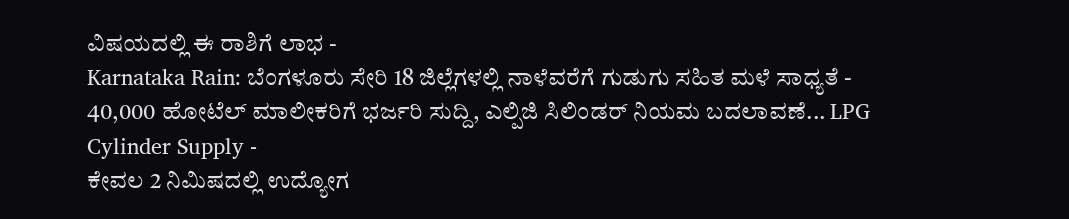ವಿಷಯದಲ್ಲಿ ಈ ರಾಶಿಗೆ ಲಾಭ -
Karnataka Rain: ಬೆಂಗಳೂರು ಸೇರಿ 18 ಜಿಲ್ಲೆಗಳಲ್ಲಿ ನಾಳೆವರೆಗೆ ಗುಡುಗು ಸಹಿತ ಮಳೆ ಸಾಧ್ಯತೆ -
40,000 ಹೋಟೆಲ್ ಮಾಲೀಕರಿಗೆ ಭರ್ಜರಿ ಸುದ್ದಿ, ಎಲ್ಪಿಜಿ ಸಿಲಿಂಡರ್ ನಿಯಮ ಬದಲಾವಣೆ... LPG Cylinder Supply -
ಕೇವಲ 2 ನಿಮಿಷದಲ್ಲಿ ಉದ್ಯೋಗ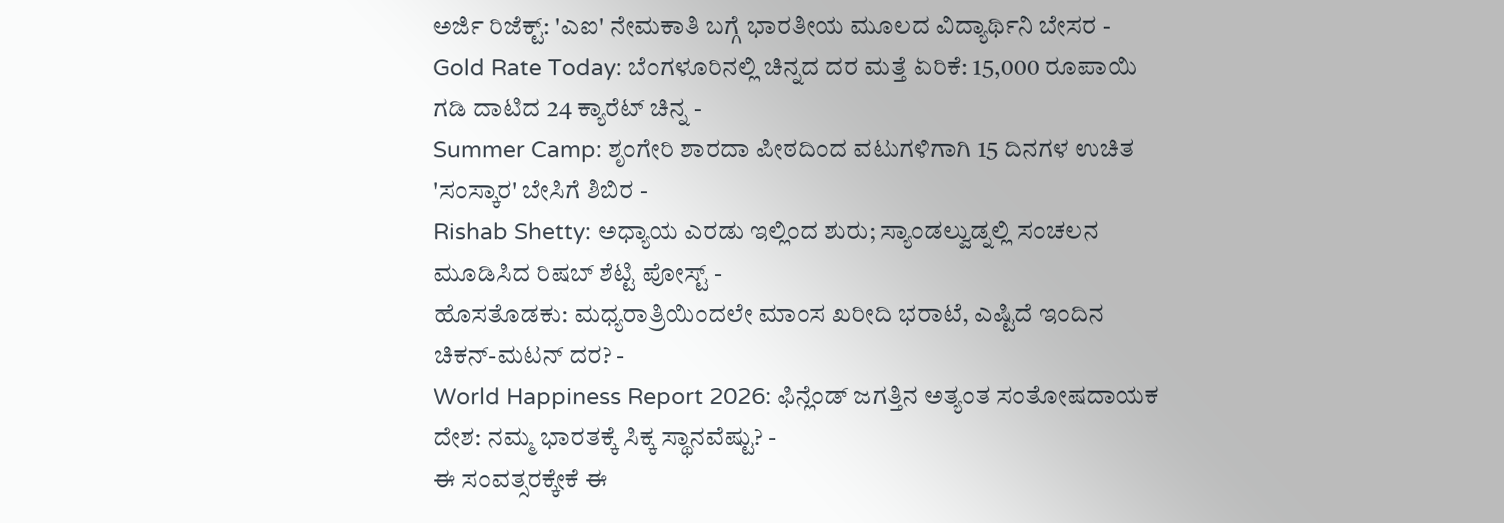ಅರ್ಜಿ ರಿಜೆಕ್ಟ್: 'ಎಐ' ನೇಮಕಾತಿ ಬಗ್ಗೆ ಭಾರತೀಯ ಮೂಲದ ವಿದ್ಯಾರ್ಥಿನಿ ಬೇಸರ -
Gold Rate Today: ಬೆಂಗಳೂರಿನಲ್ಲಿ ಚಿನ್ನದ ದರ ಮತ್ತೆ ಏರಿಕೆ: 15,000 ರೂಪಾಯಿ ಗಡಿ ದಾಟಿದ 24 ಕ್ಯಾರೆಟ್ ಚಿನ್ನ -
Summer Camp: ಶೃಂಗೇರಿ ಶಾರದಾ ಪೀಠದಿಂದ ವಟುಗಳಿಗಾಗಿ 15 ದಿನಗಳ ಉಚಿತ 'ಸಂಸ್ಕಾರ' ಬೇಸಿಗೆ ಶಿಬಿರ -
Rishab Shetty: ಅಧ್ಯಾಯ ಎರಡು ಇಲ್ಲಿಂದ ಶುರು; ಸ್ಯಾಂಡಲ್ವುಡ್ನಲ್ಲಿ ಸಂಚಲನ ಮೂಡಿಸಿದ ರಿಷಬ್ ಶೆಟ್ಟಿ ಪೋಸ್ಟ್ -
ಹೊಸತೊಡಕು: ಮಧ್ಯರಾತ್ರಿಯಿಂದಲೇ ಮಾಂಸ ಖರೀದಿ ಭರಾಟೆ, ಎಷ್ಟಿದೆ ಇಂದಿನ ಚಿಕನ್-ಮಟನ್ ದರ? -
World Happiness Report 2026: ಫಿನ್ಲೆಂಡ್ ಜಗತ್ತಿನ ಅತ್ಯಂತ ಸಂತೋಷದಾಯಕ ದೇಶ: ನಮ್ಮ ಭಾರತಕ್ಕೆ ಸಿಕ್ಕ ಸ್ಥಾನವೆಷ್ಟು? -
ಈ ಸಂವತ್ಸರಕ್ಕೇಕೆ ಈ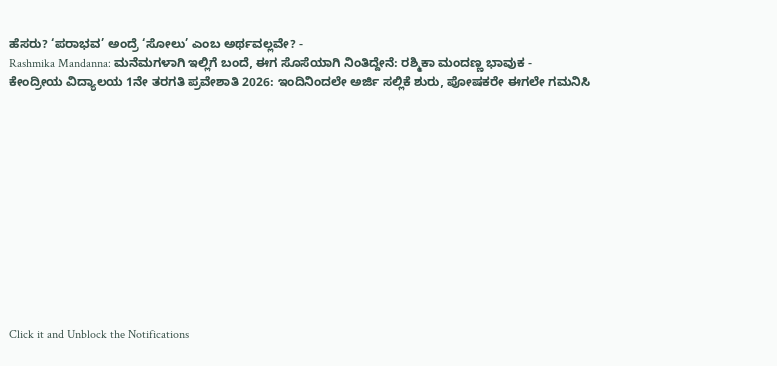ಹೆಸರು? ‘ಪರಾಭವ’ ಅಂದ್ರೆ ‘ಸೋಲು’ ಎಂಬ ಅರ್ಥವಲ್ಲವೇ? -
Rashmika Mandanna: ಮನೆಮಗಳಾಗಿ ಇಲ್ಲಿಗೆ ಬಂದೆ, ಈಗ ಸೊಸೆಯಾಗಿ ನಿಂತಿದ್ದೇನೆ: ರಶ್ಮಿಕಾ ಮಂದಣ್ಣ ಭಾವುಕ -
ಕೇಂದ್ರೀಯ ವಿದ್ಯಾಲಯ 1ನೇ ತರಗತಿ ಪ್ರವೇಶಾತಿ 2026: ಇಂದಿನಿಂದಲೇ ಅರ್ಜಿ ಸಲ್ಲಿಕೆ ಶುರು, ಪೋಷಕರೇ ಈಗಲೇ ಗಮನಿಸಿ












Click it and Unblock the Notifications